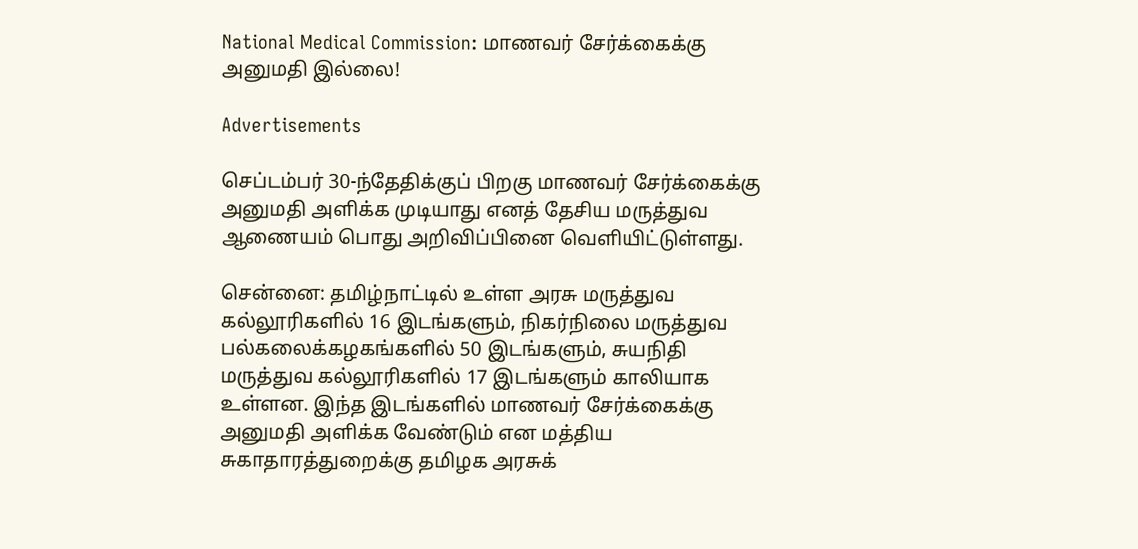National Medical Commission: மாணவர் சேர்க்கைக்கு அனுமதி இல்லை!

Advertisements

செப்டம்பர் 30-ந்தேதிக்குப் பிறகு மாணவர் சேர்க்கைக்கு அனுமதி அளிக்க முடியாது எனத் தேசிய மருத்துவ ஆணையம் பொது அறிவிப்பினை வெளியிட்டுள்ளது.

சென்னை: தமிழ்நாட்டில் உள்ள அரசு மருத்துவ கல்லூரிகளில் 16 இடங்களும், நிகர்நிலை மருத்துவ பல்கலைக்கழகங்களில் 50 இடங்களும், சுயநிதி மருத்துவ கல்லூரிகளில் 17 இடங்களும் காலியாக உள்ளன. இந்த இடங்களில் மாணவர் சேர்க்கைக்கு அனுமதி அளிக்க வேண்டும் என மத்திய சுகாதாரத்துறைக்கு தமிழக அரசுக்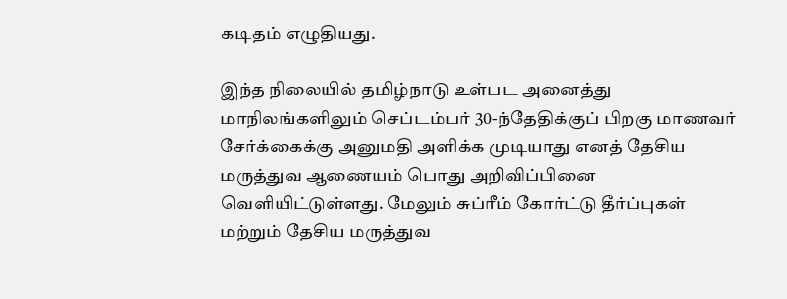கடிதம் எழுதியது.

இந்த நிலையில் தமிழ்நாடு உள்பட அனைத்து மாநிலங்களிலும் செப்டம்பர் 30-ந்தேதிக்குப் பிறகு மாணவர் சேர்க்கைக்கு அனுமதி அளிக்க முடியாது எனத் தேசிய மருத்துவ ஆணையம் பொது அறிவிப்பினை வெளியிட்டுள்ளது. மேலும் சுப்ரீம் கோர்ட்டு தீர்ப்புகள் மற்றும் தேசிய மருத்துவ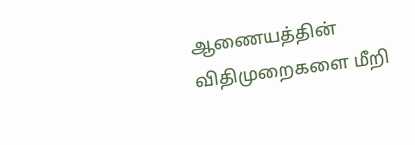ஆணையத்தின் விதிமுறைகளை மீறி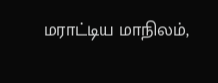மராட்டிய மாநிலம்,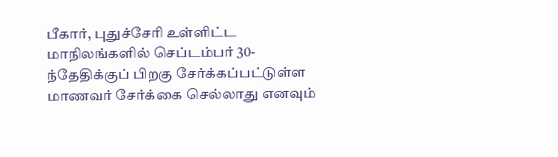பீகார், புதுச்சேரி உள்ளிட்ட மாநிலங்களில் செப்டம்பர் 30-ந்தேதிக்குப் பிறகு சேர்க்கப்பட்டுள்ள மாணவர் சேர்க்கை செல்லாது எனவும்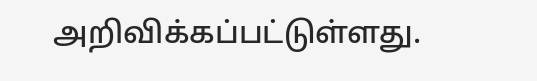அறிவிக்கப்பட்டுள்ளது.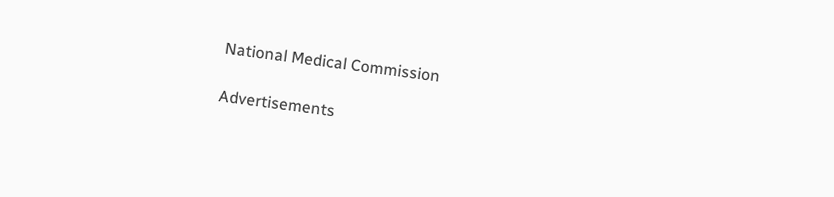National Medical Commission

Advertisements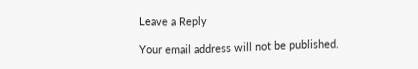Leave a Reply

Your email address will not be published.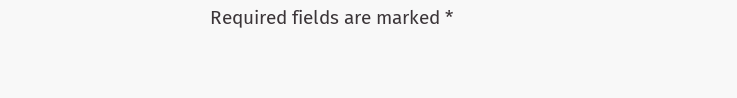Required fields are marked *